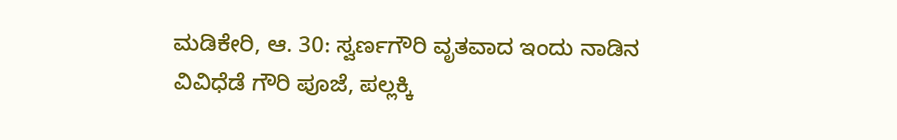ಮಡಿಕೇರಿ, ಆ. 30: ಸ್ವರ್ಣಗೌರಿ ವೃತವಾದ ಇಂದು ನಾಡಿನ ವಿವಿಧೆಡೆ ಗೌರಿ ಪೂಜೆ, ಪಲ್ಲಕ್ಕಿ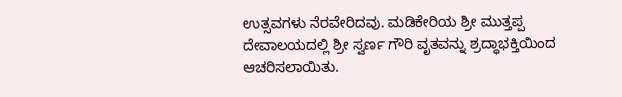ಉತ್ಸವಗಳು ನೆರವೇರಿದವು. ಮಡಿಕೇರಿಯ ಶ್ರೀ ಮುತ್ತಪ್ಪ ದೇವಾಲಯದಲ್ಲಿ ಶ್ರೀ ಸ್ವರ್ಣ ಗೌರಿ ವೃತವನ್ನು ಶ್ರದ್ಧಾಭಕ್ತಿಯಿಂದ ಆಚರಿಸಲಾಯಿತು.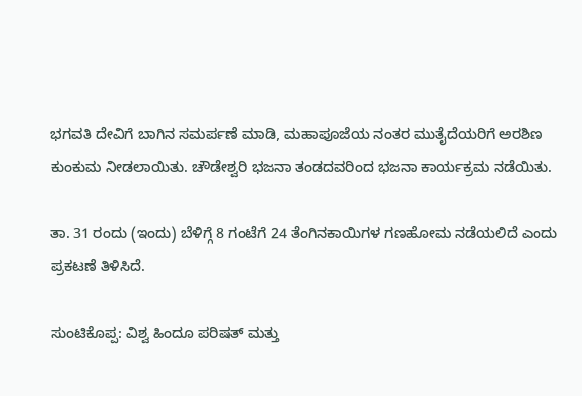ಭಗವತಿ ದೇವಿಗೆ ಬಾಗಿನ ಸಮರ್ಪಣೆ ಮಾಡಿ, ಮಹಾಪೂಜೆಯ ನಂತರ ಮುತೈದೆಯರಿಗೆ ಅರಶಿಣ ಕುಂಕುಮ ನೀಡಲಾಯಿತು. ಚೌಡೇಶ್ವರಿ ಭಜನಾ ತಂಡದವರಿಂದ ಭಜನಾ ಕಾರ್ಯಕ್ರಮ ನಡೆಯಿತು.

ತಾ. 31 ರಂದು (ಇಂದು) ಬೆಳಿಗ್ಗೆ 8 ಗಂಟೆಗೆ 24 ತೆಂಗಿನಕಾಯಿಗಳ ಗಣಹೋಮ ನಡೆಯಲಿದೆ ಎಂದು ಪ್ರಕಟಣೆ ತಿಳಿಸಿದೆ.

ಸುಂಟಿಕೊಪ್ಪ: ವಿಶ್ವ ಹಿಂದೂ ಪರಿಷತ್ ಮತ್ತು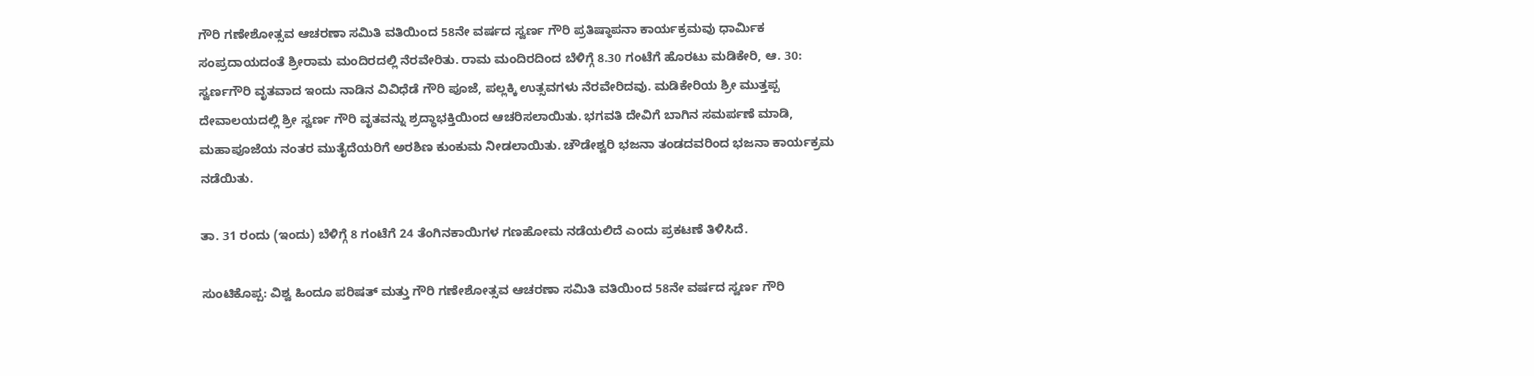ಗೌರಿ ಗಣೇಶೋತ್ಸವ ಆಚರಣಾ ಸಮಿತಿ ವತಿಯಿಂದ 58ನೇ ವರ್ಷದ ಸ್ವರ್ಣ ಗೌರಿ ಪ್ರತಿಷ್ಠಾಪನಾ ಕಾರ್ಯಕ್ರಮವು ಧಾರ್ಮಿಕ ಸಂಪ್ರದಾಯದಂತೆ ಶ್ರೀರಾಮ ಮಂದಿರದಲ್ಲಿ ನೆರವೇರಿತು. ರಾಮ ಮಂದಿರದಿಂದ ಬೆಳಿಗ್ಗೆ 8.30 ಗಂಟೆಗೆ ಹೊರಟು ಮಡಿಕೇರಿ, ಆ. 30: ಸ್ವರ್ಣಗೌರಿ ವೃತವಾದ ಇಂದು ನಾಡಿನ ವಿವಿಧೆಡೆ ಗೌರಿ ಪೂಜೆ, ಪಲ್ಲಕ್ಕಿ ಉತ್ಸವಗಳು ನೆರವೇರಿದವು. ಮಡಿಕೇರಿಯ ಶ್ರೀ ಮುತ್ತಪ್ಪ ದೇವಾಲಯದಲ್ಲಿ ಶ್ರೀ ಸ್ವರ್ಣ ಗೌರಿ ವೃತವನ್ನು ಶ್ರದ್ಧಾಭಕ್ತಿಯಿಂದ ಆಚರಿಸಲಾಯಿತು. ಭಗವತಿ ದೇವಿಗೆ ಬಾಗಿನ ಸಮರ್ಪಣೆ ಮಾಡಿ, ಮಹಾಪೂಜೆಯ ನಂತರ ಮುತೈದೆಯರಿಗೆ ಅರಶಿಣ ಕುಂಕುಮ ನೀಡಲಾಯಿತು. ಚೌಡೇಶ್ವರಿ ಭಜನಾ ತಂಡದವರಿಂದ ಭಜನಾ ಕಾರ್ಯಕ್ರಮ ನಡೆಯಿತು.

ತಾ. 31 ರಂದು (ಇಂದು) ಬೆಳಿಗ್ಗೆ 8 ಗಂಟೆಗೆ 24 ತೆಂಗಿನಕಾಯಿಗಳ ಗಣಹೋಮ ನಡೆಯಲಿದೆ ಎಂದು ಪ್ರಕಟಣೆ ತಿಳಿಸಿದೆ.

ಸುಂಟಿಕೊಪ್ಪ: ವಿಶ್ವ ಹಿಂದೂ ಪರಿಷತ್ ಮತ್ತು ಗೌರಿ ಗಣೇಶೋತ್ಸವ ಆಚರಣಾ ಸಮಿತಿ ವತಿಯಿಂದ 58ನೇ ವರ್ಷದ ಸ್ವರ್ಣ ಗೌರಿ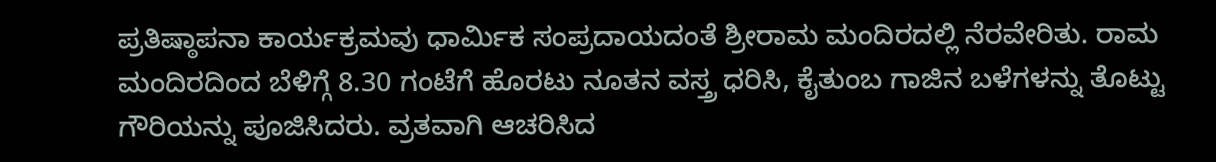ಪ್ರತಿಷ್ಠಾಪನಾ ಕಾರ್ಯಕ್ರಮವು ಧಾರ್ಮಿಕ ಸಂಪ್ರದಾಯದಂತೆ ಶ್ರೀರಾಮ ಮಂದಿರದಲ್ಲಿ ನೆರವೇರಿತು. ರಾಮ ಮಂದಿರದಿಂದ ಬೆಳಿಗ್ಗೆ 8.30 ಗಂಟೆಗೆ ಹೊರಟು ನೂತನ ವಸ್ತ್ರ ಧರಿಸಿ, ಕೈತುಂಬ ಗಾಜಿನ ಬಳೆಗಳನ್ನು ತೊಟ್ಟು ಗೌರಿಯನ್ನು ಪೂಜಿಸಿದರು. ವ್ರತವಾಗಿ ಆಚರಿಸಿದ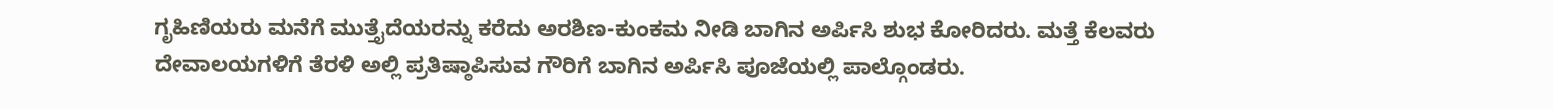ಗೃಹಿಣಿಯರು ಮನೆಗೆ ಮುತ್ತೈದೆಯರನ್ನು ಕರೆದು ಅರಶಿಣ-ಕುಂಕಮ ನೀಡಿ ಬಾಗಿನ ಅರ್ಪಿಸಿ ಶುಭ ಕೋರಿದರು. ಮತ್ತೆ ಕೆಲವರು ದೇವಾಲಯಗಳಿಗೆ ತೆರಳಿ ಅಲ್ಲಿ ಪ್ರತಿಷ್ಠಾಪಿಸುವ ಗೌರಿಗೆ ಬಾಗಿನ ಅರ್ಪಿಸಿ ಪೂಜೆಯಲ್ಲಿ ಪಾಲ್ಗೊಂಡರು.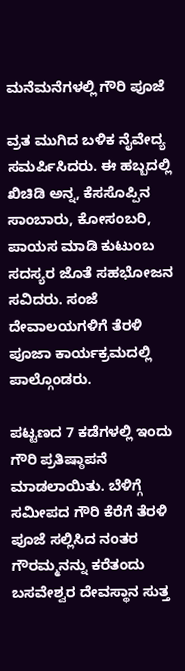ಮನೆಮನೆಗಳಲ್ಲಿ ಗೌರಿ ಪೂಜೆ

ವ್ರತ ಮುಗಿದ ಬಳಿಕ ನೈವೇದ್ಯ ಸಮರ್ಪಿಸಿದರು. ಈ ಹಬ್ಬದಲ್ಲಿ ಖಿಚಿಡಿ ಅನ್ನ, ಕೆಸಸೊಪ್ಪಿನ ಸಾಂಬಾರು, ಕೋಸಂಬರಿ, ಪಾಯಸ ಮಾಡಿ ಕುಟುಂಬ ಸದಸ್ಯರ ಜೊತೆ ಸಹಭೋಜನ ಸವಿದರು. ಸಂಜೆ ದೇವಾಲಯಗಳಿಗೆ ತೆರಳಿ ಪೂಜಾ ಕಾರ್ಯಕ್ರಮದಲ್ಲಿ ಪಾಲ್ಗೊಂಡರು.

ಪಟ್ಟಣದ 7 ಕಡೆಗಳಲ್ಲಿ ಇಂದು ಗೌರಿ ಪ್ರತಿಷ್ಠಾಪನೆ ಮಾಡಲಾಯಿತು. ಬೆಳಿಗ್ಗೆ ಸಮೀಪದ ಗೌರಿ ಕೆರೆಗೆ ತೆರಳಿ ಪೂಜೆ ಸಲ್ಲಿಸಿದ ನಂತರ ಗೌರಮ್ಮನನ್ನು ಕರೆತಂದು ಬಸವೇಶ್ವರ ದೇವಸ್ಥಾನ ಸುತ್ತ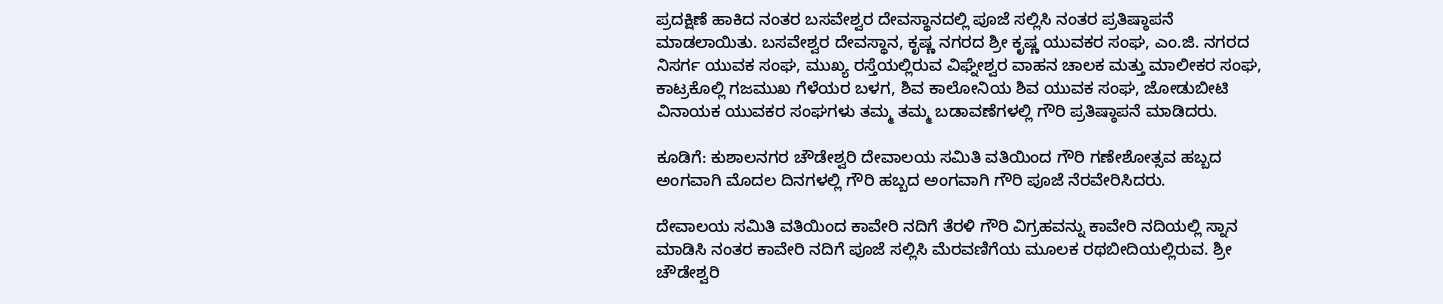ಪ್ರದಕ್ಷಿಣೆ ಹಾಕಿದ ನಂತರ ಬಸವೇಶ್ವರ ದೇವಸ್ಥಾನದಲ್ಲಿ ಪೂಜೆ ಸಲ್ಲಿಸಿ ನಂತರ ಪ್ರತಿಷ್ಠಾಪನೆ ಮಾಡಲಾಯಿತು. ಬಸವೇಶ್ವರ ದೇವಸ್ಥಾನ, ಕೃಷ್ಣ ನಗರದ ಶ್ರೀ ಕೃಷ್ಣ ಯುವಕರ ಸಂಘ, ಎಂ.ಜಿ. ನಗರದ ನಿಸರ್ಗ ಯುವಕ ಸಂಘ, ಮುಖ್ಯ ರಸ್ತೆಯಲ್ಲಿರುವ ವಿಘ್ನೇಶ್ವರ ವಾಹನ ಚಾಲಕ ಮತ್ತು ಮಾಲೀಕರ ಸಂಘ, ಕಾಟ್ರಕೊಲ್ಲಿ ಗಜಮುಖ ಗೆಳೆಯರ ಬಳಗ, ಶಿವ ಕಾಲೋನಿಯ ಶಿವ ಯುವಕ ಸಂಘ, ಜೋಡುಬೀಟಿ ವಿನಾಯಕ ಯುವಕರ ಸಂಘಗಳು ತಮ್ಮ ತಮ್ಮ ಬಡಾವಣೆಗಳಲ್ಲಿ ಗೌರಿ ಪ್ರತಿಷ್ಠಾಪನೆ ಮಾಡಿದರು.

ಕೂಡಿಗೆ: ಕುಶಾಲನಗರ ಚೌಡೇಶ್ವರಿ ದೇವಾಲಯ ಸಮಿತಿ ವತಿಯಿಂದ ಗೌರಿ ಗಣೇಶೋತ್ಸವ ಹಬ್ಬದ ಅಂಗವಾಗಿ ಮೊದಲ ದಿನಗಳಲ್ಲಿ ಗೌರಿ ಹಬ್ಬದ ಅಂಗವಾಗಿ ಗೌರಿ ಪೂಜೆ ನೆರವೇರಿಸಿದರು.

ದೇವಾಲಯ ಸಮಿತಿ ವತಿಯಿಂದ ಕಾವೇರಿ ನದಿಗೆ ತೆರಳಿ ಗೌರಿ ವಿಗ್ರಹವನ್ನು ಕಾವೇರಿ ನದಿಯಲ್ಲಿ ಸ್ನಾನ ಮಾಡಿಸಿ ನಂತರ ಕಾವೇರಿ ನದಿಗೆ ಪೂಜೆ ಸಲ್ಲಿಸಿ ಮೆರವಣಿಗೆಯ ಮೂಲಕ ರಥಬೀದಿಯಲ್ಲಿರುವ. ಶ್ರೀ ಚೌಡೇಶ್ವರಿ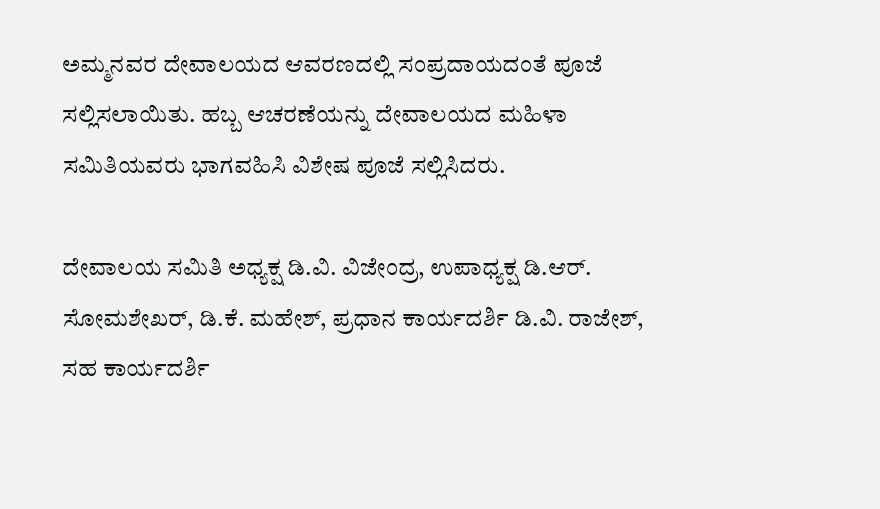ಅಮ್ಮನವರ ದೇವಾಲಯದ ಆವರಣದಲ್ಲಿ ಸಂಪ್ರದಾಯದಂತೆ ಪೂಜೆ ಸಲ್ಲಿಸಲಾಯಿತು. ಹಬ್ಬ ಆಚರಣೆಯನ್ನು ದೇವಾಲಯದ ಮಹಿಳಾ ಸಮಿತಿಯವರು ಭಾಗವಹಿಸಿ ವಿಶೇಷ ಪೂಜೆ ಸಲ್ಲಿಸಿದರು.

ದೇವಾಲಯ ಸಮಿತಿ ಅಧ್ಯಕ್ಷ ಡಿ.ವಿ. ವಿಜೇಂದ್ರ, ಉಪಾಧ್ಯಕ್ಷ ಡಿ.ಆರ್. ಸೋಮಶೇಖರ್, ಡಿ.ಕೆ. ಮಹೇಶ್, ಪ್ರಧಾನ ಕಾರ್ಯದರ್ಶಿ ಡಿ.ವಿ. ರಾಜೇಶ್, ಸಹ ಕಾರ್ಯದರ್ಶಿ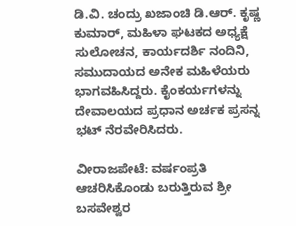ಡಿ.ವಿ. ಚಂದ್ರು ಖಜಾಂಚಿ ಡಿ.ಆರ್. ಕೃಷ್ಣ ಕುಮಾರ್, ಮಹಿಳಾ ಘಟಕದ ಅಧ್ಯಕ್ಷೆ ಸುಲೋಚನ, ಕಾರ್ಯದರ್ಶಿ ನಂದಿನಿ, ಸಮುದಾಯದ ಅನೇಕ ಮಹಿಳೆಯರು ಭಾಗವಹಿಸಿದ್ದರು. ಕೈಂಕರ್ಯಗಳನ್ನು ದೇವಾಲಯದ ಪ್ರಧಾನ ಅರ್ಚಕ ಪ್ರಸನ್ನ ಭಟ್ ನೆರವೇರಿಸಿದರು.

ವೀರಾಜಪೇಟೆ: ವರ್ಷಂಪ್ರತಿ ಆಚರಿಸಿಕೊಂಡು ಬರುತ್ತಿರುವ ಶ್ರೀ ಬಸವೇಶ್ವರ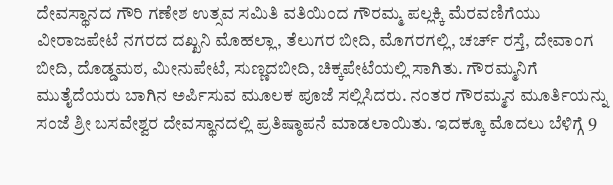ದೇವಸ್ಥಾನದ ಗೌರಿ ಗಣೇಶ ಉತ್ಸವ ಸಮಿತಿ ವತಿಯಿಂದ ಗೌರಮ್ಮ ಪಲ್ಲಕ್ಕಿ ಮೆರವಣಿಗೆಯು ವೀರಾಜಪೇಟೆ ನಗರದ ದಖ್ಖನಿ ಮೊಹಲ್ಲಾ, ತೆಲುಗರ ಬೀದಿ, ಮೊಗರಗಲ್ಲಿ, ಚರ್ಚ್ ರಸ್ತೆ, ದೇವಾಂಗ ಬೀದಿ, ದೊಡ್ಡಮಠ, ಮೀನುಪೇಟೆ, ಸುಣ್ಣದಬೀದಿ, ಚಿಕ್ಕಪೇಟೆಯಲ್ಲಿ ಸಾಗಿತು. ಗೌರಮ್ಮನಿಗೆ ಮುತೈದೆಯರು ಬಾಗಿನ ಅರ್ಪಿಸುವ ಮೂಲಕ ಪೂಜೆ ಸಲ್ಲಿಸಿದರು. ನಂತರ ಗೌರಮ್ಮನ ಮೂರ್ತಿಯನ್ನು ಸಂಜೆ ಶ್ರೀ ಬಸವೇಶ್ವರ ದೇವಸ್ಥಾನದಲ್ಲಿ ಪ್ರತಿಷ್ಠಾಪನೆ ಮಾಡಲಾಯಿತು. ಇದಕ್ಕೂ ಮೊದಲು ಬೆಳಿಗ್ಗೆ 9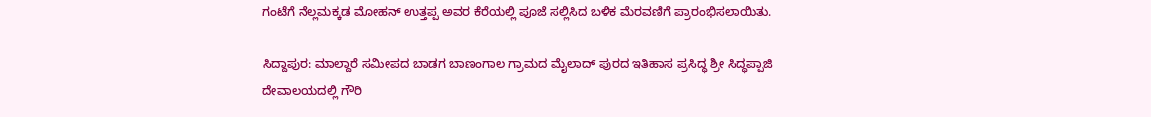ಗಂಟೆಗೆ ನೆಲ್ಲಮಕ್ಕಡ ಮೋಹನ್ ಉತ್ತಪ್ಪ ಅವರ ಕೆರೆಯಲ್ಲಿ ಪೂಜೆ ಸಲ್ಲಿಸಿದ ಬಳಿಕ ಮೆರವಣಿಗೆ ಪ್ರಾರಂಭಿಸಲಾಯಿತು.

ಸಿದ್ದಾಪುರ: ಮಾಲ್ದಾರೆ ಸಮೀಪದ ಬಾಡಗ ಬಾಣಂಗಾಲ ಗ್ರಾಮದ ಮೈಲಾದ್ ಪುರದ ಇತಿಹಾಸ ಪ್ರಸಿದ್ಧ ಶ್ರೀ ಸಿದ್ಧಪ್ಪಾಜಿ ದೇವಾಲಯದಲ್ಲಿ ಗೌರಿ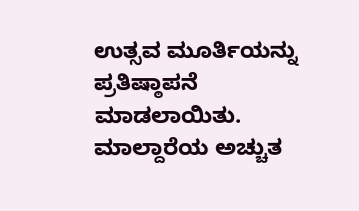ಉತ್ಸವ ಮೂರ್ತಿಯನ್ನು ಪ್ರತಿಷ್ಠಾಪನೆ ಮಾಡಲಾಯಿತು. ಮಾಲ್ದಾರೆಯ ಅಚ್ಚುತ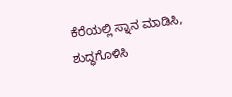ಕೆರೆಯಲ್ಲಿ ಸ್ನಾನ ಮಾಡಿಸಿ, ಶುದ್ಧಗೊಳಿಸಿ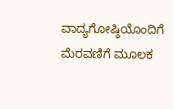ವಾದ್ಯಗೋಷ್ಠಿಯೊಂದಿಗೆ ಮೆರವಣಿಗೆ ಮೂಲಕ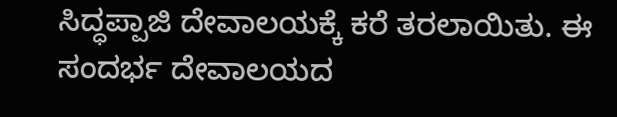ಸಿದ್ಧಪ್ಪಾಜಿ ದೇವಾಲಯಕ್ಕೆ ಕರೆ ತರಲಾಯಿತು. ಈ ಸಂದರ್ಭ ದೇವಾಲಯದ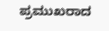ಪ್ರಮುಖರಾದ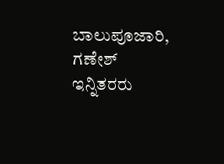ಬಾಲುಪೂಜಾರಿ, ಗಣೇಶ್ ಇನ್ನಿತರರು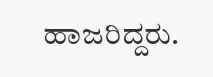ಹಾಜರಿದ್ದರು.